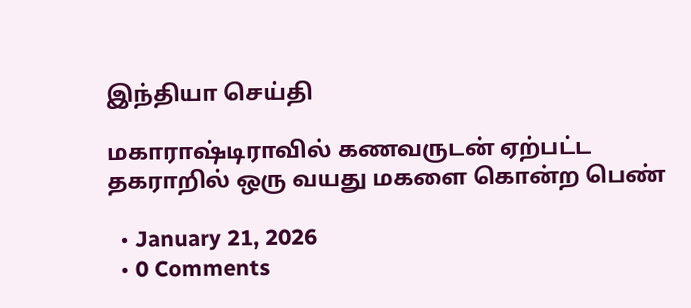இந்தியா செய்தி

மகாராஷ்டிராவில் கணவருடன் ஏற்பட்ட தகராறில் ஒரு வயது மகளை கொன்ற பெண்

  • January 21, 2026
  • 0 Comments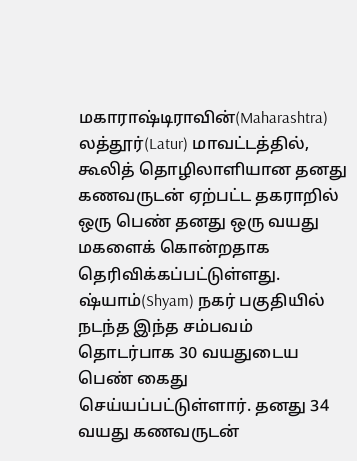மகாராஷ்டிராவின்(Maharashtra) லத்தூர்(Latur) மாவட்டத்தில், கூலித் தொழிலாளியான தனது கணவருடன் ஏற்பட்ட தகராறில் ஒரு பெண் தனது ஒரு வயது மகளைக் கொன்றதாக தெரிவிக்கப்பட்டுள்ளது. ஷ்யாம்(Shyam) நகர் பகுதியில் நடந்த இந்த சம்பவம் தொடர்பாக 30 வயதுடைய பெண் கைது செய்யப்பட்டுள்ளார். தனது 34 வயது கணவருடன்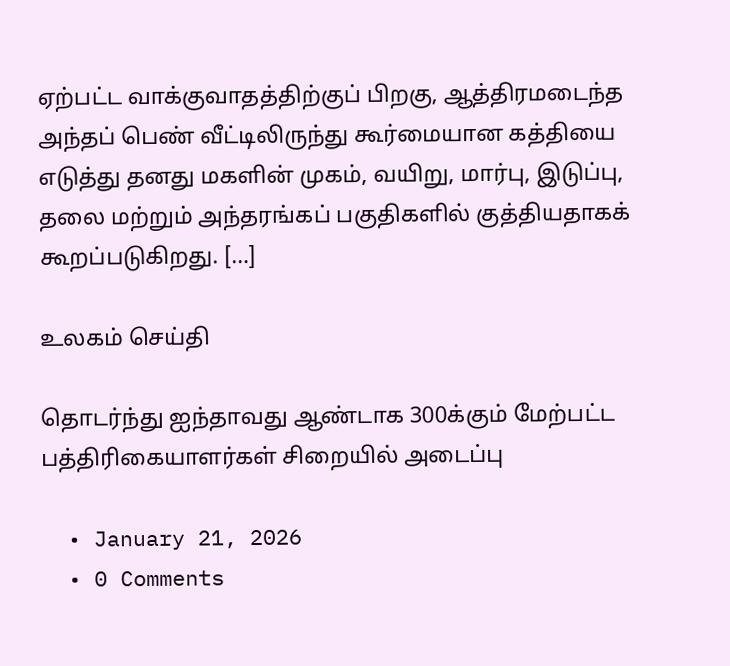ஏற்பட்ட வாக்குவாதத்திற்குப் பிறகு, ஆத்திரமடைந்த அந்தப் பெண் வீட்டிலிருந்து கூர்மையான கத்தியை எடுத்து தனது மகளின் முகம், வயிறு, மார்பு, இடுப்பு, தலை மற்றும் அந்தரங்கப் பகுதிகளில் குத்தியதாகக் கூறப்படுகிறது. […]

உலகம் செய்தி

தொடர்ந்து ஐந்தாவது ஆண்டாக 300க்கும் மேற்பட்ட பத்திரிகையாளர்கள் சிறையில் அடைப்பு

  • January 21, 2026
  • 0 Comments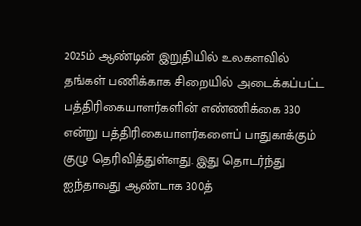2025ம் ஆண்டின் இறுதியில் உலகளவில் தங்கள் பணிக்காக சிறையில் அடைக்கப்பட்ட பத்திரிகையாளர்களின் எண்ணிக்கை 330 என்று பத்திரிகையாளர்களைப் பாதுகாக்கும் குழு தெரிவித்துள்ளது. இது தொடர்ந்து ஐந்தாவது ஆண்டாக 300த்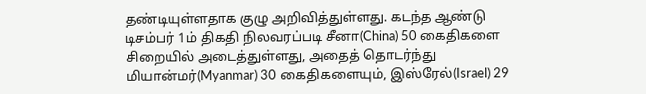தண்டியுள்ளதாக குழு அறிவித்துள்ளது. கடந்த ஆண்டு டிசம்பர் 1ம் திகதி நிலவரப்படி சீனா(China) 50 கைதிகளை சிறையில் அடைத்துள்ளது, அதைத் தொடர்ந்து மியான்மர்(Myanmar) 30 கைதிகளையும், இஸ்ரேல்(Israel) 29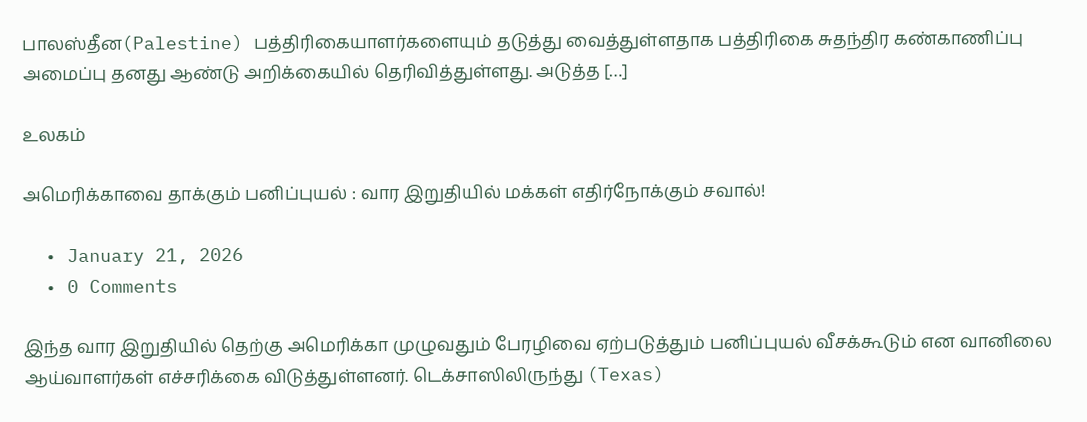பாலஸ்தீன(Palestine) பத்திரிகையாளர்களையும் தடுத்து வைத்துள்ளதாக பத்திரிகை சுதந்திர கண்காணிப்பு அமைப்பு தனது ஆண்டு அறிக்கையில் தெரிவித்துள்ளது. அடுத்த […]

உலகம்

அமெரிக்காவை தாக்கும் பனிப்புயல் : வார இறுதியில் மக்கள் எதிர்நோக்கும் சவால்!

  • January 21, 2026
  • 0 Comments

இந்த வார இறுதியில் தெற்கு அமெரிக்கா முழுவதும் பேரழிவை ஏற்படுத்தும் பனிப்புயல் வீசக்கூடும் என வானிலை ஆய்வாளர்கள் எச்சரிக்கை விடுத்துள்ளனர். டெக்சாஸிலிருந்து (Texas)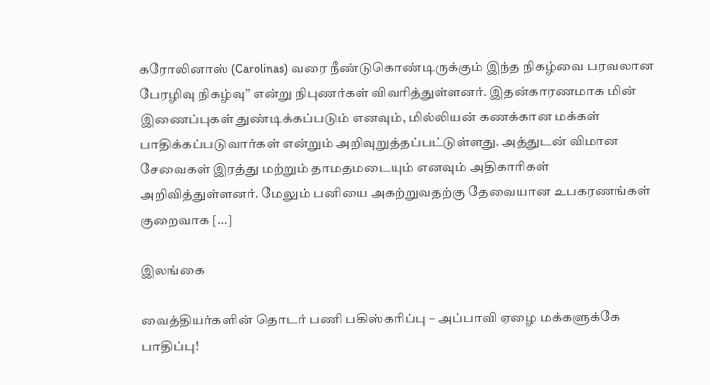கரோலினாஸ் (Carolinas) வரை நீண்டுகொண்டிருக்கும் இந்த நிகழ்வை பரவலான பேரழிவு நிகழ்வு” என்று நிபுணர்கள் விவரித்துள்ளனர். இதன்காரணமாக மின் இணைப்புகள் துண்டிக்கப்படும் எனவும், மில்லியன் கணக்கான மக்கள் பாதிக்கப்படுவார்கள் என்றும் அறிவுறுத்தப்பட்டுள்ளது. அத்துடன் விமான சேவைகள் இரத்து மற்றும் தாமதமடையும் எனவும் அதிகாரிகள் அறிவித்துள்ளனர். மேலும் பனியை அகற்றுவதற்கு தேவையான உபகரணங்கள் குறைவாக […]

இலங்கை

வைத்தியர்களின் தொடர் பணி பகிஸ்கரிப்பு – அப்பாவி ஏழை மக்களுக்கே பாதிப்பு!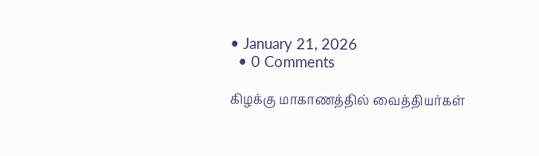• January 21, 2026
  • 0 Comments

கிழக்கு மாகாணத்தில் வைத்தியர்கள்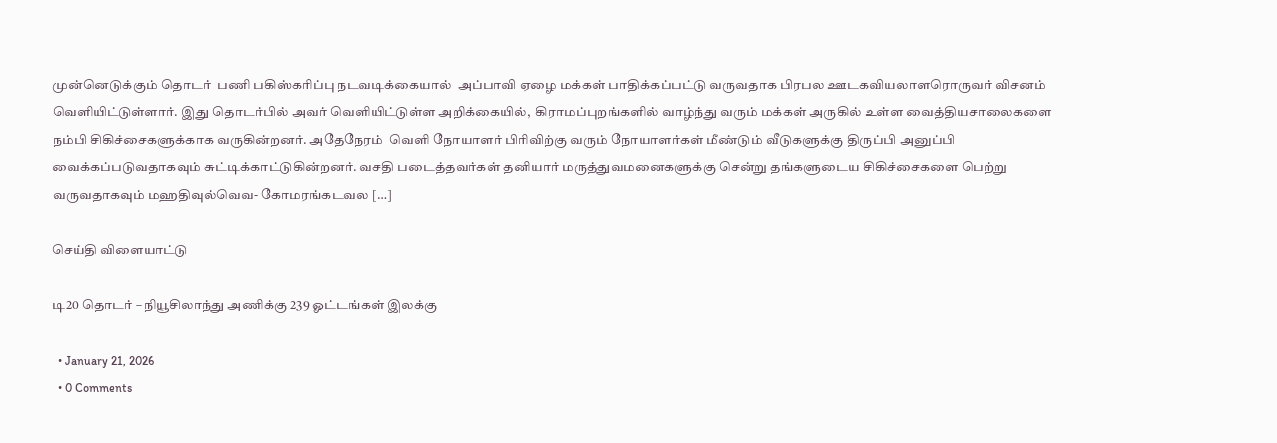முன்னெடுக்கும் தொடர்  பணி பகிஸ்கரிப்பு நடவடிக்கையால்  அப்பாவி ஏழை மக்கள் பாதிக்கப்பட்டு வருவதாக பிரபல ஊடகவியலாளரொருவர் விசனம் வெளியிட்டுள்ளார். இது தொடர்பில் அவர் வெளியிட்டுள்ள அறிக்கையில்,  கிராமப்புறங்களில் வாழ்ந்து வரும் மக்கள் அருகில் உள்ள வைத்தியசாலைகளை நம்பி சிகிச்சைகளுக்காக வருகின்றனர். அதேநேரம்  வெளி நோயாளர் பிரிவிற்கு வரும் நோயாளர்கள் மீண்டும் வீடுகளுக்கு திருப்பி அனுப்பி வைக்கப்படுவதாகவும் சுட்டிக்காட்டுகின்றனர். வசதி படைத்தவர்கள் தனியார் மருத்துவமனைகளுக்கு சென்று தங்களுடைய சிகிச்சைகளை பெற்று வருவதாகவும் மஹதிவுல்வெவ- கோமரங்கடவல […]

செய்தி விளையாட்டு

டி20 தொடர் – நியூசிலாந்து அணிக்கு 239 ஓட்டங்கள் இலக்கு

  • January 21, 2026
  • 0 Comments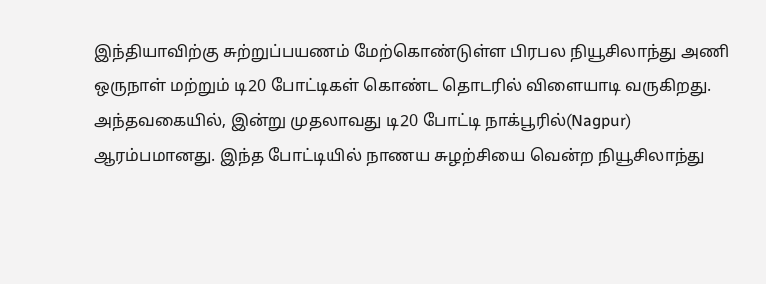இந்தியாவிற்கு சுற்றுப்பயணம் மேற்கொண்டுள்ள பிரபல நியூசிலாந்து அணி ஒருநாள் மற்றும் டி20 போட்டிகள் கொண்ட தொடரில் விளையாடி வருகிறது. அந்தவகையில், இன்று முதலாவது டி20 போட்டி நாக்பூரில்(Nagpur) ஆரம்பமானது. இந்த போட்டியில் நாணய சுழற்சியை வென்ற நியூசிலாந்து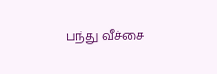பந்து வீச்சை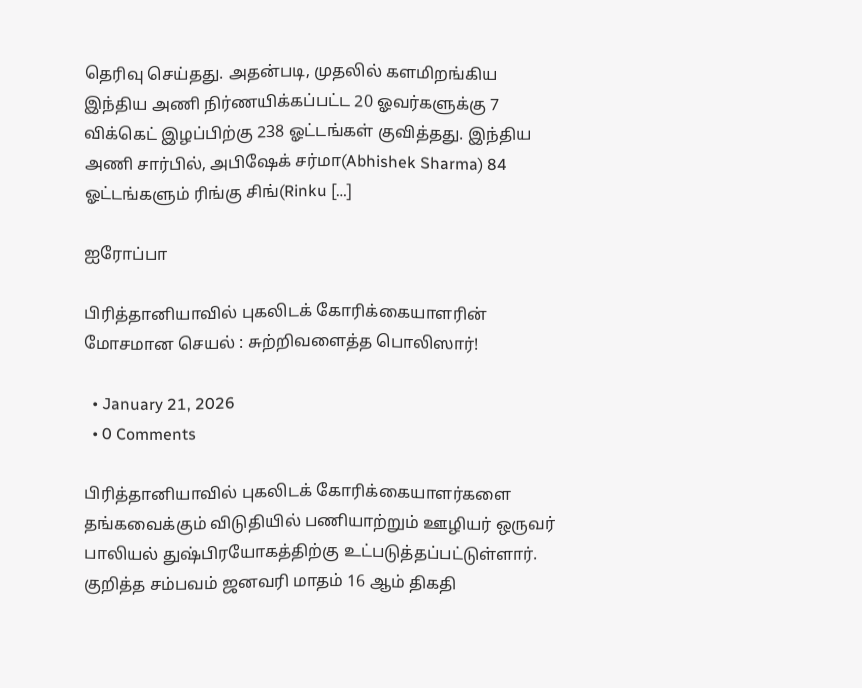தெரிவு செய்தது. அதன்படி, முதலில் களமிறங்கிய இந்திய அணி நிர்ணயிக்கப்பட்ட 20 ஓவர்களுக்கு 7 விக்கெட் இழப்பிற்கு 238 ஓட்டங்கள் குவித்தது. இந்திய அணி சார்பில், அபிஷேக் சர்மா(Abhishek Sharma) 84 ஓட்டங்களும் ரிங்கு சிங்(Rinku […]

ஐரோப்பா

பிரித்தானியாவில் புகலிடக் கோரிக்கையாளரின் மோசமான செயல் : சுற்றிவளைத்த பொலிஸார்!

  • January 21, 2026
  • 0 Comments

பிரித்தானியாவில் புகலிடக் கோரிக்கையாளர்களை தங்கவைக்கும் விடுதியில் பணியாற்றும் ஊழியர் ஒருவர் பாலியல் துஷ்பிரயோகத்திற்கு உட்படுத்தப்பட்டுள்ளார். குறித்த சம்பவம் ஜனவரி மாதம் 16 ஆம் திகதி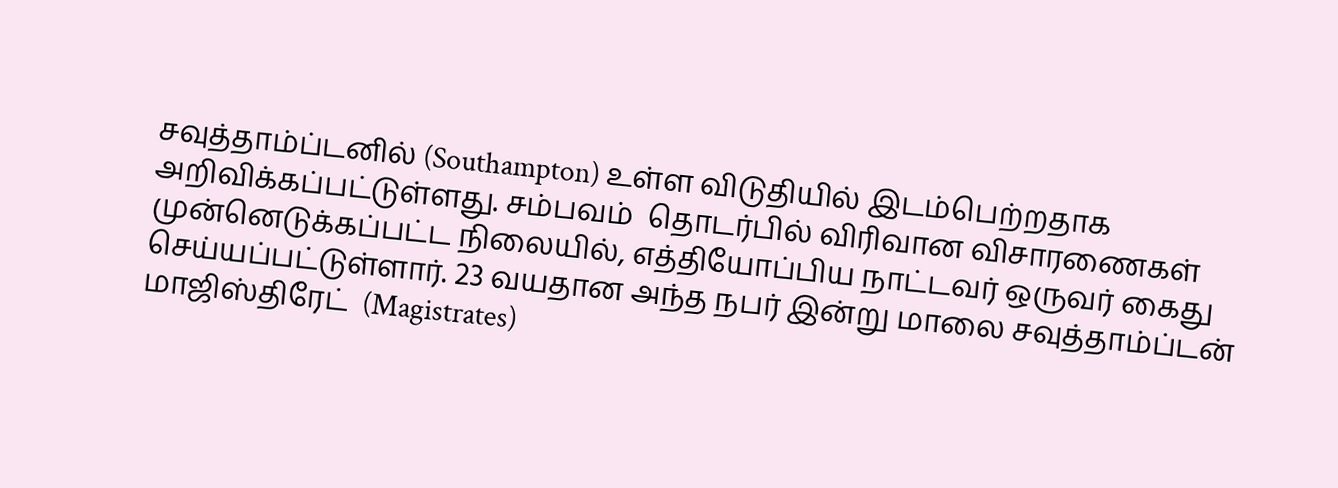சவுத்தாம்ப்டனில் (Southampton) உள்ள விடுதியில் இடம்பெற்றதாக அறிவிக்கப்பட்டுள்ளது. சம்பவம்  தொடர்பில் விரிவான விசாரணைகள் முன்னெடுக்கப்பட்ட நிலையில், எத்தியோப்பிய நாட்டவர் ஒருவர் கைது செய்யப்பட்டுள்ளார். 23 வயதான அந்த நபர் இன்று மாலை சவுத்தாம்ப்டன் மாஜிஸ்திரேட்  (Magistrates)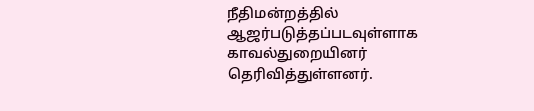நீதிமன்றத்தில் ஆஜர்படுத்தப்படவுள்ளாக காவல்துறையினர் தெரிவித்துள்ளனர்.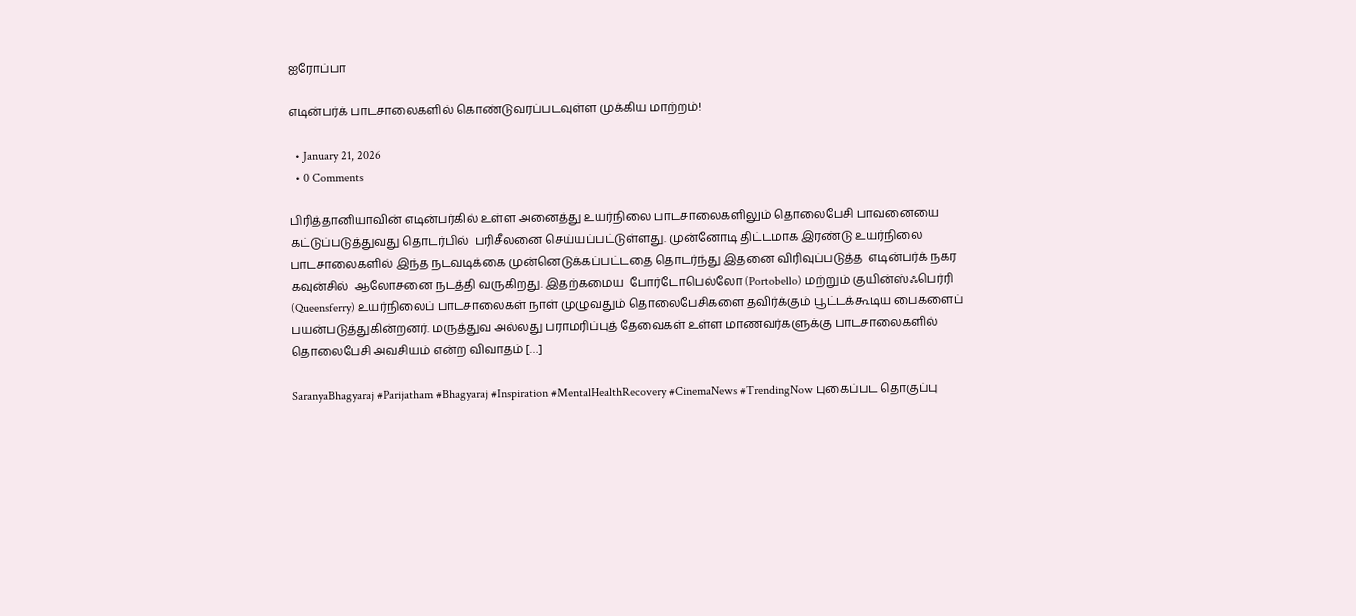ஐரோப்பா

எடின்பர்க் பாடசாலைகளில் கொண்டுவரப்படவுள்ள முக்கிய மாற்றம்!

  • January 21, 2026
  • 0 Comments

பிரித்தானியாவின் எடின்பர்கில் உள்ள அனைத்து உயர்நிலை பாடசாலைகளிலும் தொலைபேசி பாவனையை கட்டுப்படுத்துவது தொடர்பில்  பரிசீலனை செய்யப்பட்டுள்ளது. முன்னோடி திட்டமாக இரண்டு உயர்நிலை பாடசாலைகளில் இந்த நடவடிக்கை முன்னெடுக்கப்பட்டதை தொடர்ந்து இதனை விரிவுப்படுத்த  எடின்பர்க் நகர கவுன்சில்  ஆலோசனை நடத்தி வருகிறது. இதற்கமைய  போர்டோபெல்லோ (Portobello) மற்றும் குயின்ஸ்ஃபெர்ரி (Queensferry) உயர்நிலைப் பாடசாலைகள் நாள் முழுவதும் தொலைபேசிகளை தவிர்க்கும் பூட்டக்கூடிய பைகளைப் பயன்படுத்துகின்றனர். மருத்துவ அல்லது பராமரிப்புத் தேவைகள் உள்ள மாணவர்களுக்கு பாடசாலைகளில் தொலைபேசி அவசியம் என்ற விவாதம் […]

SaranyaBhagyaraj #Parijatham #Bhagyaraj #Inspiration #MentalHealthRecovery #CinemaNews #TrendingNow புகைப்பட தொகுப்பு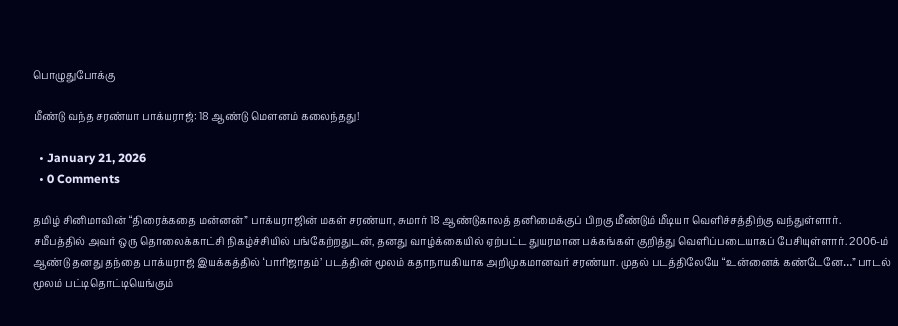பொழுதுபோக்கு

மீண்டு வந்த சரண்யா பாக்யராஜ்: 18 ஆண்டு மௌனம் கலைந்தது!

  • January 21, 2026
  • 0 Comments

தமிழ் சினிமாவின் “திரைக்கதை மன்னன்” பாக்யராஜின் மகள் சரண்யா, சுமார் 18 ஆண்டுகாலத் தனிமைக்குப் பிறகு மீண்டும் மீடியா வெளிச்சத்திற்கு வந்துள்ளார். சமீபத்தில் அவர் ஒரு தொலைக்காட்சி நிகழ்ச்சியில் பங்கேற்றதுடன், தனது வாழ்க்கையில் ஏற்பட்ட துயரமான பக்கங்கள் குறித்து வெளிப்படையாகப் பேசியுள்ளார். 2006-ம் ஆண்டு தனது தந்தை பாக்யராஜ் இயக்கத்தில் ‘பாரிஜாதம்’ படத்தின் மூலம் கதாநாயகியாக அறிமுகமானவர் சரண்யா. முதல் படத்திலேயே “உன்னைக் கண்டேனே…” பாடல் மூலம் பட்டிதொட்டியெங்கும்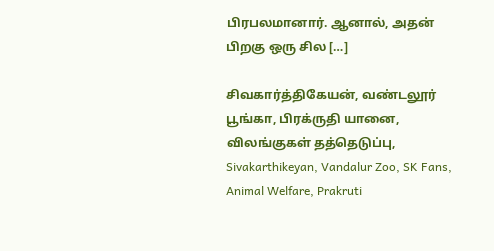பிரபலமானார். ஆனால், அதன் பிறகு ஒரு சில […]

சிவகார்த்திகேயன், வண்டலூர் பூங்கா, பிரக்ருதி யானை, விலங்குகள் தத்தெடுப்பு, Sivakarthikeyan, Vandalur Zoo, SK Fans, Animal Welfare, Prakruti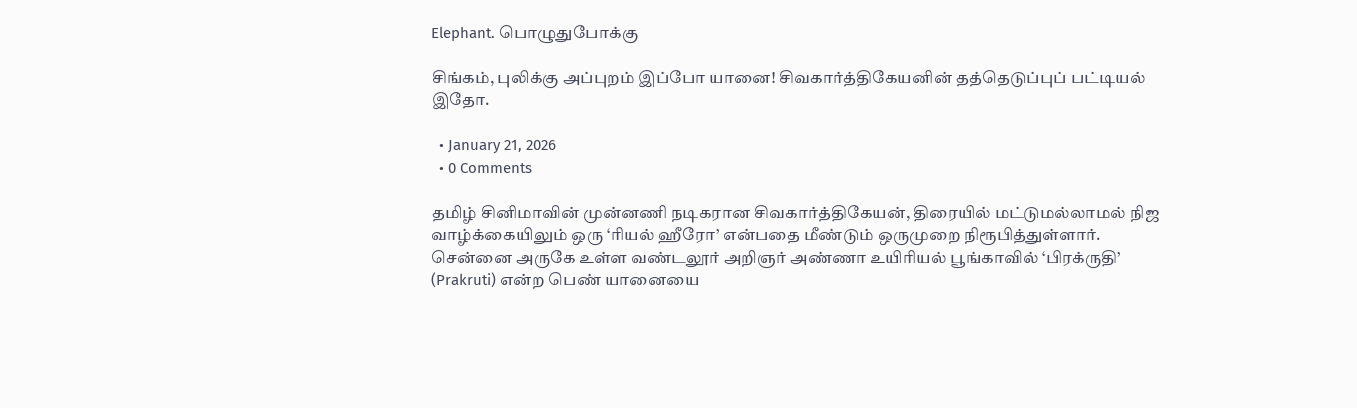Elephant. பொழுதுபோக்கு

சிங்கம், புலிக்கு அப்புறம் இப்போ யானை! சிவகார்த்திகேயனின் தத்தெடுப்புப் பட்டியல் இதோ.

  • January 21, 2026
  • 0 Comments

தமிழ் சினிமாவின் முன்னணி நடிகரான சிவகார்த்திகேயன், திரையில் மட்டுமல்லாமல் நிஜ வாழ்க்கையிலும் ஒரு ‘ரியல் ஹீரோ’ என்பதை மீண்டும் ஒருமுறை நிரூபித்துள்ளார். சென்னை அருகே உள்ள வண்டலூர் அறிஞர் அண்ணா உயிரியல் பூங்காவில் ‘பிரக்ருதி’ (Prakruti) என்ற பெண் யானையை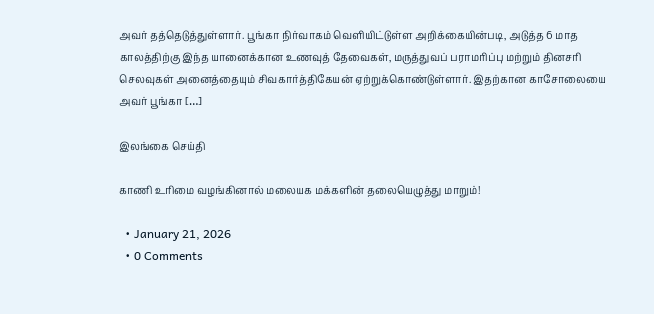அவர் தத்தெடுத்துள்ளார். பூங்கா நிர்வாகம் வெளியிட்டுள்ள அறிக்கையின்படி, அடுத்த 6 மாத காலத்திற்கு இந்த யானைக்கான உணவுத் தேவைகள், மருத்துவப் பராமரிப்பு மற்றும் தினசரி செலவுகள் அனைத்தையும் சிவகார்த்திகேயன் ஏற்றுக்கொண்டுள்ளார். இதற்கான காசோலையை அவர் பூங்கா […]

இலங்கை செய்தி

காணி உரிமை வழங்கினால் மலையக மக்களின் தலையெழுத்து மாறும்!

  • January 21, 2026
  • 0 Comments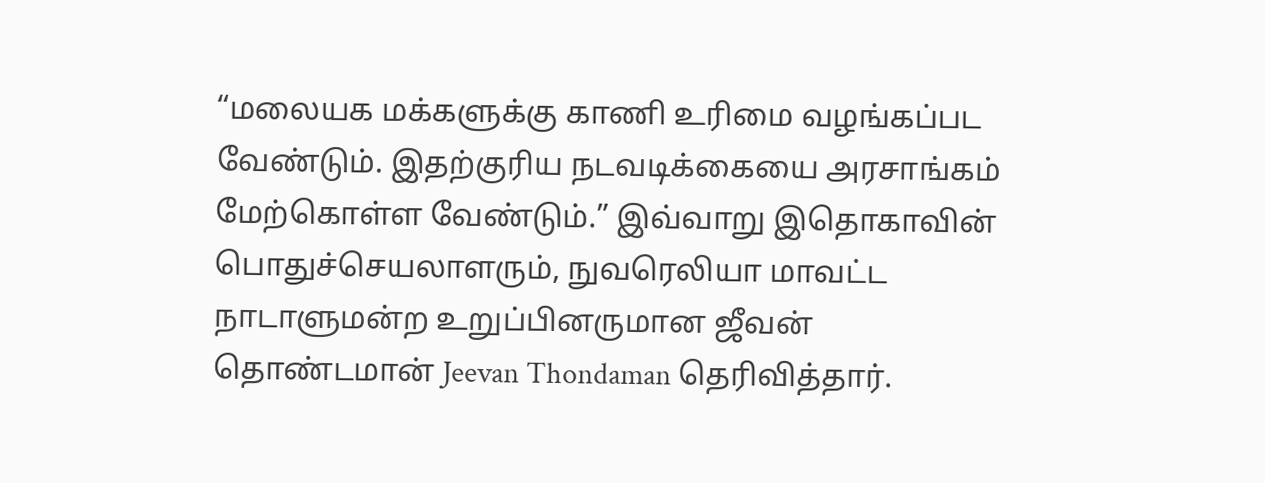“மலையக மக்களுக்கு காணி உரிமை வழங்கப்பட வேண்டும். இதற்குரிய நடவடிக்கையை அரசாங்கம் மேற்கொள்ள வேண்டும்.” இவ்வாறு இதொகாவின் பொதுச்செயலாளரும், நுவரெலியா மாவட்ட நாடாளுமன்ற உறுப்பினருமான ஜீவன் தொண்டமான் Jeevan Thondaman தெரிவித்தார்.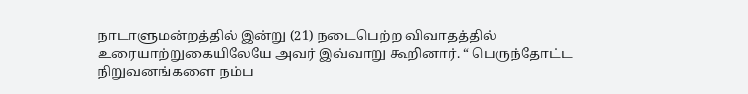நாடாளுமன்றத்தில் இன்று (21) நடைபெற்ற விவாதத்தில் உரையாற்றுகையிலேயே அவர் இவ்வாறு கூறினார். “ பெருந்தோட்ட நிறுவனங்களை நம்ப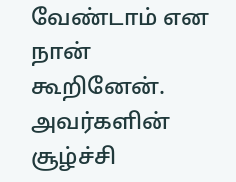வேண்டாம் என நான் கூறினேன். அவர்களின் சூழ்ச்சி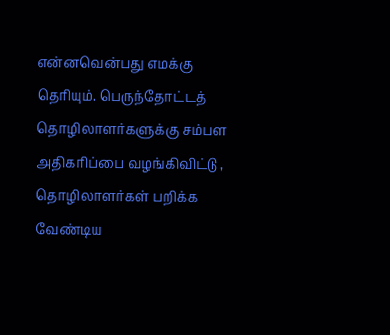என்னவென்பது எமக்கு தெரியும். பெருந்தோட்டத் தொழிலாளர்களுக்கு சம்பள அதிகரிப்பை வழங்கிவிட்டு , தொழிலாளர்கள் பறிக்க வேண்டிய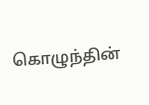கொழுந்தின்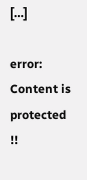[…]

error: Content is protected !!